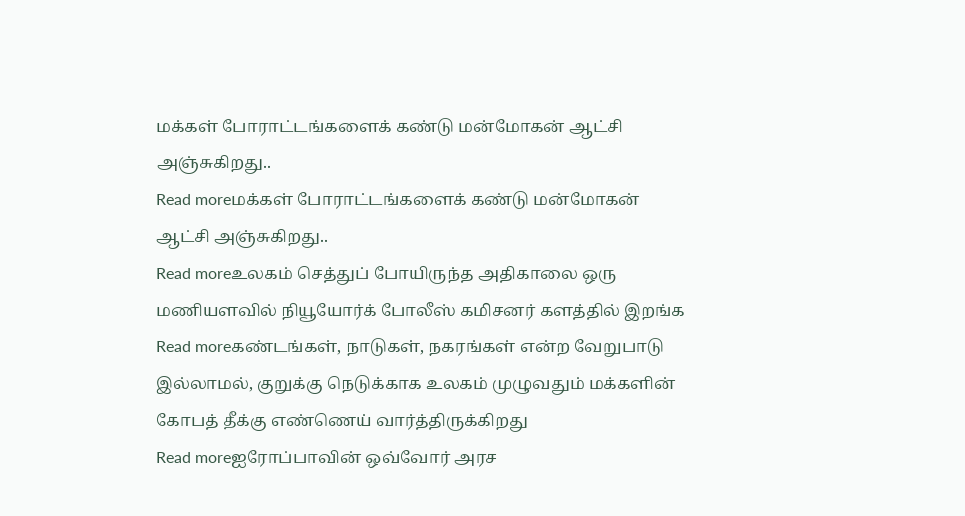மக்கள் போராட்டங்களைக் கண்டு மன்மோகன் ஆட்சி அஞ்சுகிறது..
Read moreமக்கள் போராட்டங்களைக் கண்டு மன்மோகன் ஆட்சி அஞ்சுகிறது..
Read moreஉலகம் செத்துப் போயிருந்த அதிகாலை ஒரு மணியளவில் நியூயோர்க் போலீஸ் கமிசனர் களத்தில் இறங்க
Read moreகண்டங்கள், நாடுகள், நகரங்கள் என்ற வேறுபாடு இல்லாமல், குறுக்கு நெடுக்காக உலகம் முழுவதும் மக்களின் கோபத் தீக்கு எண்ணெய் வார்த்திருக்கிறது
Read moreஐரோப்பாவின் ஒவ்வோர் அரச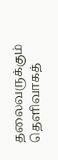தலைவருக்கும் தெளிவாகத்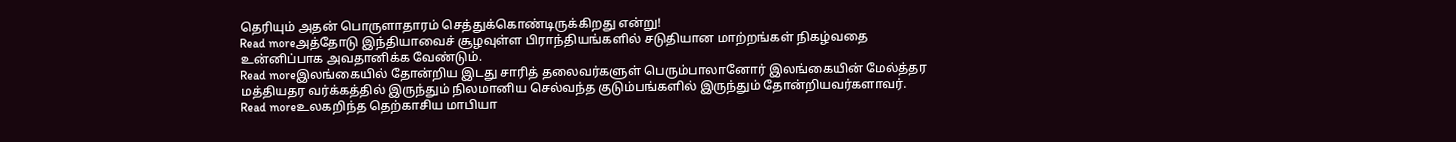தெரியும் அதன் பொருளாதாரம் செத்துக்கொண்டிருக்கிறது என்று!
Read moreஅத்தோடு இந்தியாவைச் சூழவுள்ள பிராந்தியங்களில் சடுதியான மாற்றங்கள் நிகழ்வதை உன்னிப்பாக அவதானிக்க வேண்டும்.
Read moreஇலங்கையில் தோன்றிய இடது சாரித் தலைவர்களுள் பெரும்பாலானோர் இலங்கையின் மேல்த்தர மத்தியதர வர்க்கத்தில் இருந்தும் நிலமானிய செல்வந்த குடும்பங்களில் இருந்தும் தோன்றியவர்களாவர்.
Read moreஉலகறிந்த தெற்காசிய மாபியா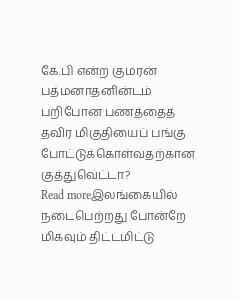கே.பி என்ற குமரன் பத்மனாதனின்டம் பறிபோன பணத்தைத் தவிர மிகுதியைப் பங்கு போட்டுக்கொள்வதற்கான குத்துவெட்டா?
Read moreஇலங்கையில் நடைபெற்றது போன்றே மிகவும் திட்டமிட்டு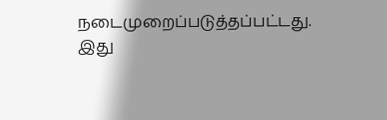நடைமுறைப்படுத்தப்பட்டது. இது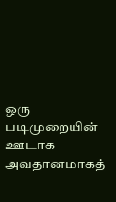ஒரு படிமுறையின் ஊடாக அவதானமாகத்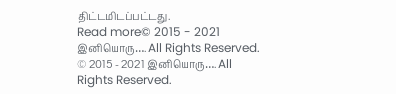திட்டமிடப்பட்டது.
Read more© 2015 - 2021 இனியொரு…. All Rights Reserved.
© 2015 - 2021 இனியொரு…. All Rights Reserved.